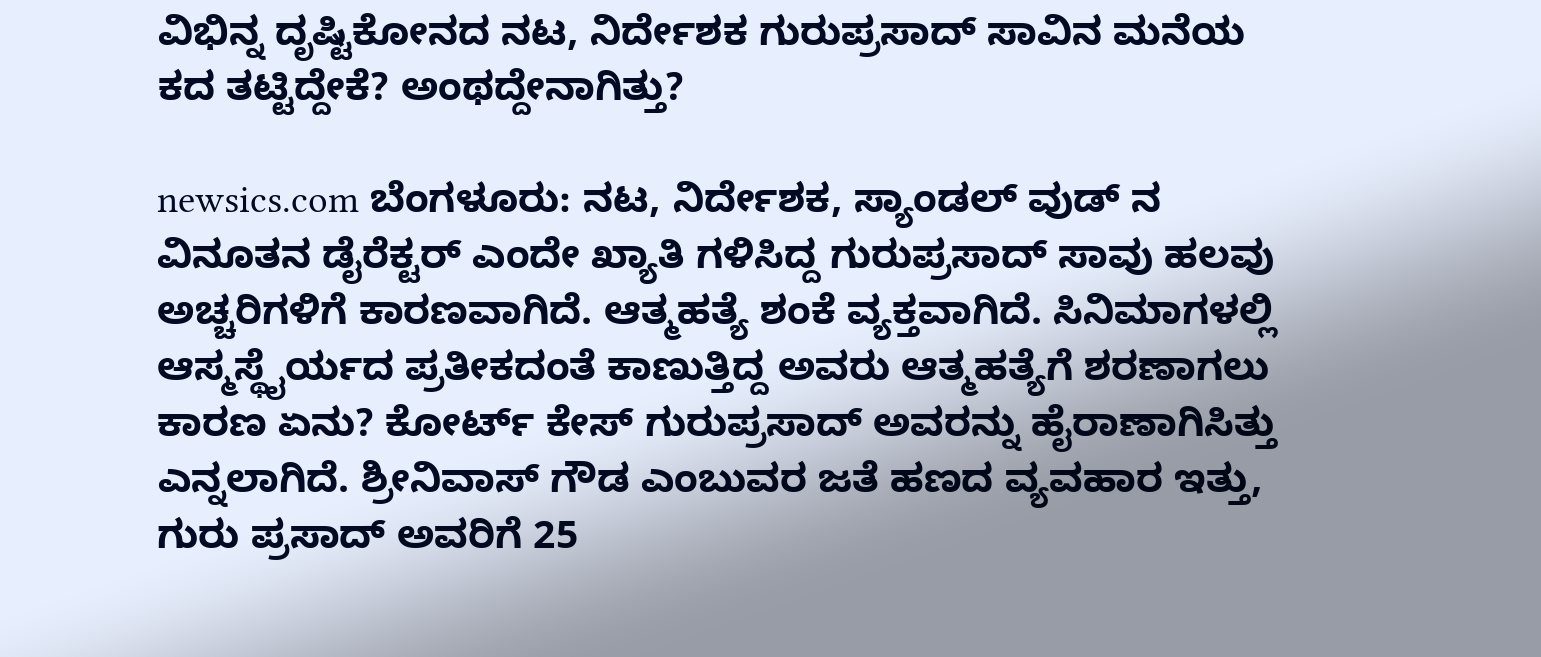ವಿಭಿನ್ನ ದೃಷ್ಟಿಕೋನದ ನಟ, ನಿರ್ದೇಶಕ ಗುರುಪ್ರಸಾದ್ ಸಾವಿನ ಮನೆಯ ಕದ ತಟ್ಟಿದ್ದೇಕೆ? ಅಂಥದ್ದೇನಾಗಿತ್ತು?

newsics.com ಬೆಂಗಳೂರು: ನಟ, ನಿರ್ದೇಶಕ, ಸ್ಯಾಂಡಲ್ ವುಡ್ ನ ವಿನೂತನ ಡೈರೆಕ್ಟರ್ ಎಂದೇ ಖ್ಯಾತಿ ಗಳಿಸಿದ್ದ ಗುರುಪ್ರಸಾದ್ ಸಾವು ಹಲವು ಅಚ್ಚರಿಗಳಿಗೆ ಕಾರಣವಾಗಿದೆ. ಆತ್ಮಹತ್ಯೆ ಶಂಕೆ ವ್ಯಕ್ತವಾಗಿದೆ. ಸಿನಿಮಾಗಳಲ್ಲಿ ಆಸ್ಮಸ್ಥೈರ್ಯದ ಪ್ರತೀಕದಂತೆ ಕಾಣುತ್ತಿದ್ದ ಅವರು ಆತ್ಮಹತ್ಯೆಗೆ ಶರಣಾಗಲು ಕಾರಣ ಏನು? ಕೋರ್ಟ್ ಕೇಸ್ ಗುರುಪ್ರಸಾದ್ ಅವರನ್ನು ಹೈರಾಣಾಗಿಸಿತ್ತು ಎನ್ನಲಾಗಿದೆ. ಶ್ರೀನಿವಾಸ್ ಗೌಡ ಎಂಬುವರ ಜತೆ ಹಣದ ವ್ಯವಹಾರ ಇತ್ತು, ಗುರು ಪ್ರಸಾದ್ ಅವರಿಗೆ 25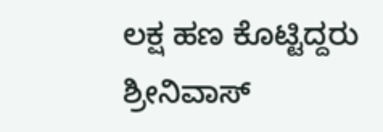ಲಕ್ಷ ಹಣ ಕೊಟ್ಟಿದ್ದರು ಶ್ರೀನಿವಾಸ್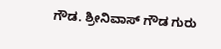ಗೌಡ. ಶ್ರೀನಿವಾಸ್ ಗೌಡ ಗುರು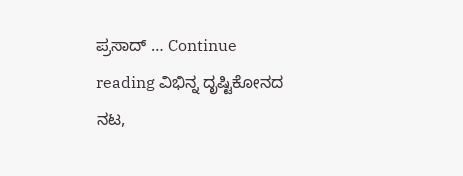ಪ್ರಸಾದ್ … Continue reading ವಿಭಿನ್ನ ದೃಷ್ಟಿಕೋನದ ನಟ,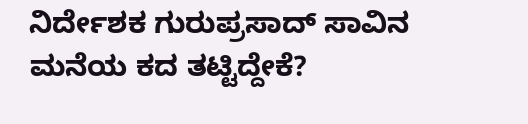ನಿರ್ದೇಶಕ ಗುರುಪ್ರಸಾದ್ ಸಾವಿನ ಮನೆಯ ಕದ ತಟ್ಟಿದ್ದೇಕೆ?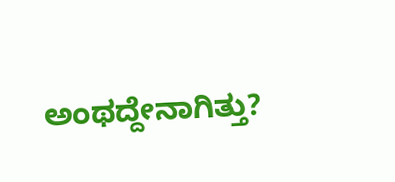ಅಂಥದ್ದೇನಾಗಿತ್ತು?